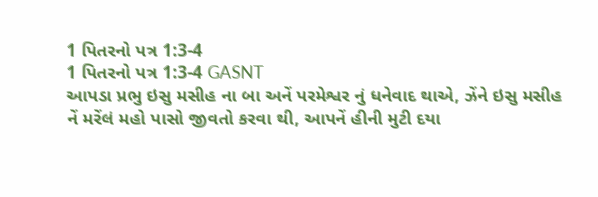1 પિતરનો પત્ર 1:3-4
1 પિતરનો પત્ર 1:3-4 GASNT
આપડા પ્રભુ ઇસુ મસીહ ના બા અનેં પરમેશ્વર નું ધનેવાદ થાએ, ઝેંને ઇસુ મસીહ નેં મરેંલં મહો પાસો જીવતો કરવા થી, આપનેં હીની મુટી દયા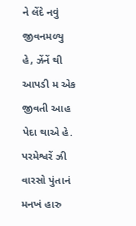ને લેંદે નવું જીવનમળ્યુ હે, ઝેંનેં થી આપડી મ એક જીવતી આહ પેદા થાએ હે. પરમેશ્વરેં ઝી વારસો પુંતાનં મનખં હારુ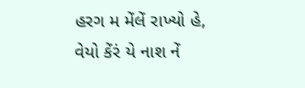હરગ મ મેંલેં રાખ્યો હે, વેયો કેંરં યે નાશ નેં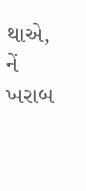થાએ, નેં ખરાબ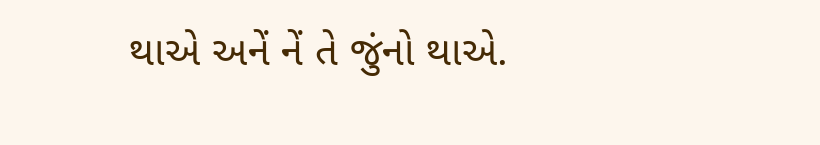થાએ અનેં નેં તે જુંનો થાએ.